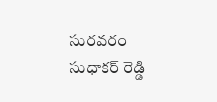సురవరం సుధాకర్ రెడ్డి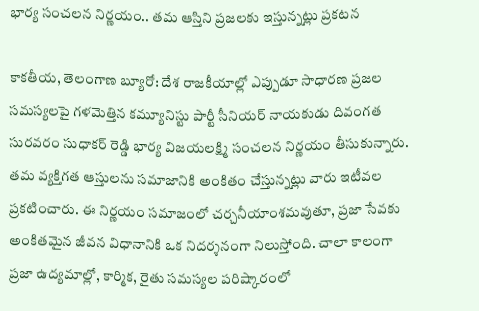భార్య సంచలన నిర్ణయం.. తమ ఆస్తిని ప్రజలకు ఇస్తున్నట్లు ప్రకటన

కాకతీయ, తెలంగాణ బ్యూరో: దేశ రాజకీయాల్లో ఎప్పుడూ సాధారణ ప్రజల సమస్యలపై గళమెత్తిన కమ్యూనిస్టు పార్టీ సీనియర్ నాయకుడు దివంగత సురవరం సుధాకర్ రెడ్డి భార్య విజయలక్ష్మి సంచలన నిర్ణయం తీసుకున్నారు. తమ వ్యక్తిగత ఆస్తులను సమాజానికి అంకితం చేస్తున్నట్లు వారు ఇటీవల ప్రకటించారు. ఈ నిర్ణయం సమాజంలో చర్చనీయాంశమవుతూ, ప్రజా సేవకు అంకితమైన జీవన విధానానికి ఒక నిదర్శనంగా నిలుస్తోంది. చాలా కాలంగా ప్రజా ఉద్యమాల్లో, కార్మిక, రైతు సమస్యల పరిష్కారంలో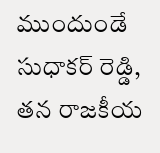ముందుండే సుధాకర్ రెడ్డి, తన రాజకీయ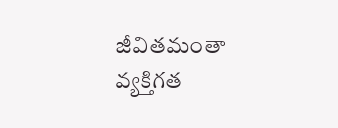జీవితమంతా వ్యక్తిగత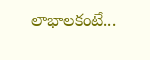లాభాలకంటే...